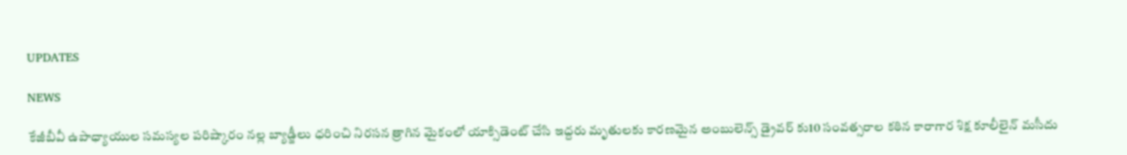UPDATES

NEWS

కేజీబీవీ ఉపాధ్యాయుల సమస్యల పరిష్కారం నల్ల బ్యాడ్జీలు ధరించి నిరసన త్రాగిన మైకంలో యాక్సిడెంట్ చేసి ఇద్దరు మృతులకు కారణమైన అంబులెన్స్ డ్రైవర్ కు10 సంవత్సరాల కఠిన కారాగార శిక్ష కూలీలైన్ మసీదు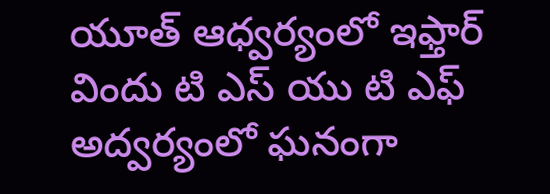యూత్ ఆధ్వర్యంలో ఇఫ్తార్ విందు టి ఎస్ యు టి ఎఫ్ అద్వర్యంలో ఘనంగా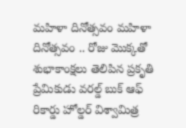మహిళా దినోత్సవం మహిళా దినోత్సవం .. రోజు మొక్కతో శుభాకాంక్షలు తెలిపిన ప్రకృతి ప్రేమికుడు వరల్డ్ బుక్ ఆఫ్ రికార్డు హోల్డర్ విశ్వామిత్ర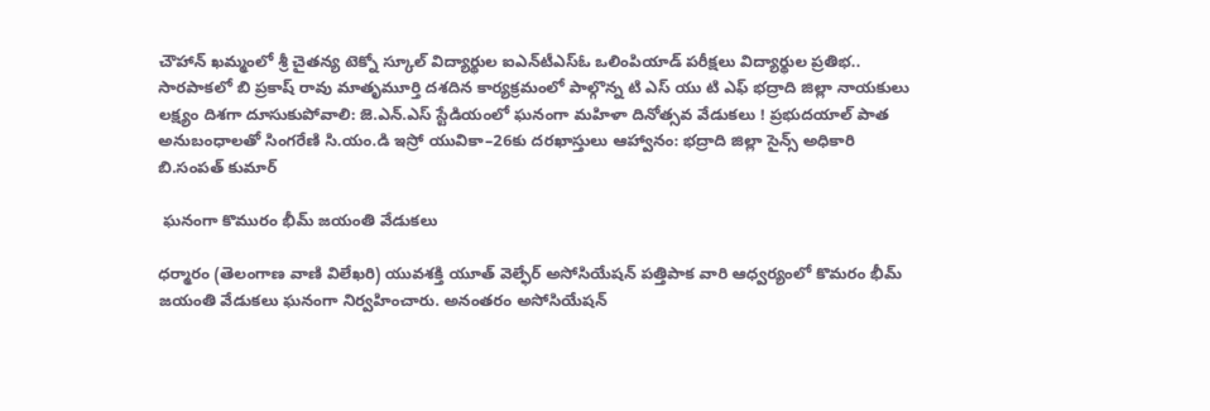చౌహాన్ ఖమ్మంలో శ్రీ చైతన్య టెక్నో స్కూల్‌ విద్యార్థుల ఐఎన్‌టీఎస్ఓ ఒలింపియాడ్ పరీక్షలు విద్యార్థుల ప్రతిభ.. సారపాకలో బి ప్రకాష్ రావు మాతృమూర్తి దశదిన కార్యక్రమంలో పాల్గొన్న టి ఎస్ యు టి ఎఫ్ భద్రాది జిల్లా నాయకులు  లక్ష్యం దిశగా దూసుకుపోవాలి: జె.ఎన్.ఎస్ స్టేడియంలో ఘనంగా మహిళా దినోత్సవ వేడుకలు ! ప్రభుదయాల్‌ పాత అనుబంధాలతో సింగరేణి సి.యం.డి ఇస్రో యువికా–26కు దరఖాస్తులు ఆహ్వానం: భద్రాది జిల్లా సైన్స్ అధికారి బి.సంపత్ కుమార్

 ఘనంగా కొమురం భీమ్ జయంతి వేడుకలు

ధర్మారం (తెలంగాణ వాణి విలేఖరి) యువశక్తి యూత్ వెల్ఫేర్ అసోసియేషన్ పత్తిపాక వారి ఆధ్వర్యంలో కొమరం భీమ్ జయంతి వేడుకలు ఘనంగా నిర్వహించారు. అనంతరం అసోసియేషన్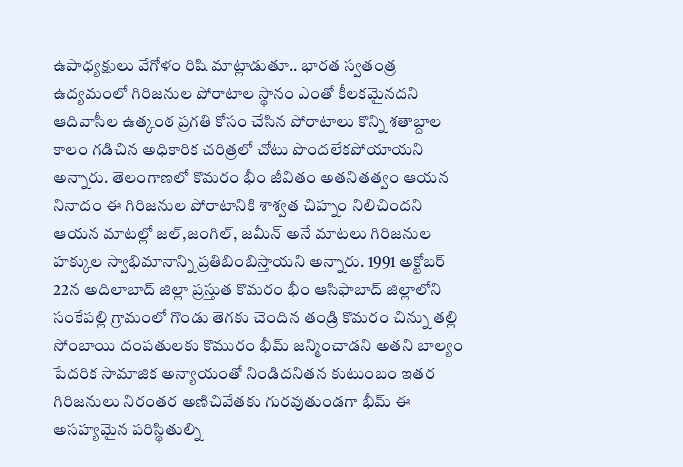ఉపాధ్యక్షులు వేగోళం రిషి మాట్లాడుతూ.. భారత స్వతంత్ర ఉద్యమంలో గిరిజనుల పోరాటాల స్థానం ఎంతో కీలకమైనదని ఆదివాసీల ఉత్కంఠ ప్రగతి కోసం చేసిన పోరాటాలు కొన్ని శతాబ్దాల కాలం గడిచిన అధికారిక చరిత్రలో చోటు పొందలేకపోయాయని అన్నారు. తెలంగాణలో కొమరం భీం జీవితం అతనితత్వం ఆయన నినాదం ఈ గిరిజనుల పోరాటానికి శాశ్వత చిహ్నం నిలిచిందని ఆయన మాటల్లో జల్,జంగిల్, జమీన్ అనే మాటలు గిరిజనుల హక్కుల స్వాభిమానాన్ని ప్రతిబింబిస్తాయని అన్నారు. 1991 అక్టోబర్ 22న అదిలాబాద్ జిల్లా ప్రస్తుత కొమరం భీం ఆసిఫాబాద్ జిల్లాలోని సంకేపల్లి గ్రామంలో గొండు తెగకు చెందిన తండ్రి కొమరం చిన్ను తల్లి సోంబాయి దంపతులకు కొమురం భీమ్ జన్మించాడని అతని బాల్యం పేదరిక సామాజిక అన్యాయంతో నిండిదనితన కుటుంబం ఇతర గిరిజనులు నిరంతర అణిచివేతకు గురవుతుండగా భీమ్ ఈ అసహ్యమైన పరిస్థితుల్ని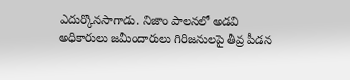ఎదుర్కొనసాగాడు. నిజాం పాలనలో అడవి అధికారులు జమీందారులు గిరిజనులపై తీవ్ర పీడన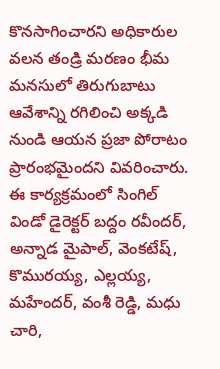కొనసాగించారని అధికారుల వలన తండ్రి మరణం భీమ మనసులో తిరుగుబాటు ఆవేశాన్ని రగిలించి అక్కడి నుండి ఆయన ప్రజా పోరాటం ప్రారంభమైందని వివరించారు. ఈ కార్యక్రమంలో సింగిల్ విండో డైరెక్టర్ బద్దం రవీందర్, అన్నాడ మైపాల్, వెంకటేష్, కొమురయ్య, ఎల్లయ్య, మహేందర్, వంశీ రెడ్డి, మధు చారి,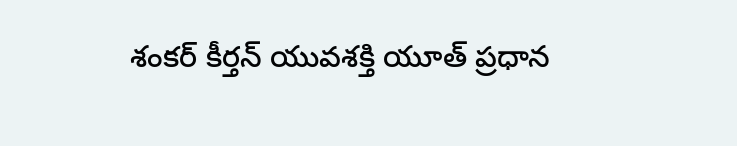శంకర్ కీర్తన్ యువశక్తి యూత్ ప్రధాన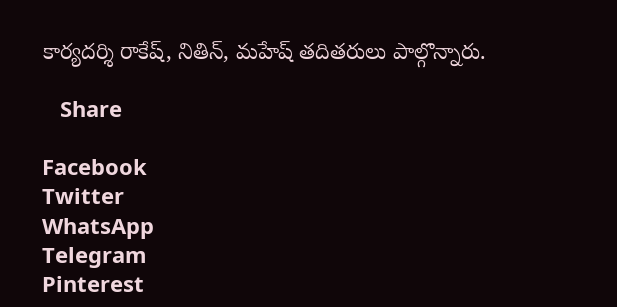కార్యదర్శి రాకేష్, నితిన్, మహేష్ తదితరులు పాల్గొన్నారు.

   Share

Facebook
Twitter
WhatsApp
Telegram
Pinterest